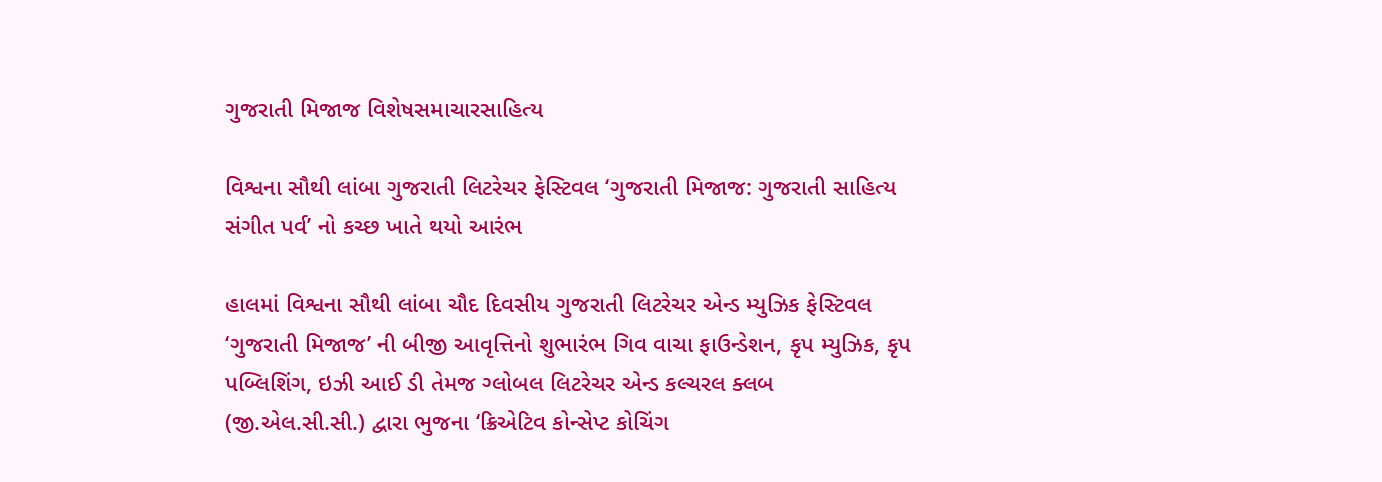ગુજરાતી મિજાજ વિશેષસમાચારસાહિત્ય

વિશ્વના સૌથી લાંબા ગુજરાતી લિટરેચર ફેસ્ટિવલ ‘ગુજરાતી મિજાજ: ગુજરાતી સાહિત્ય સંગીત પર્વ’ નો કચ્છ ખાતે થયો આરંભ

હાલમાં વિશ્વના સૌથી લાંબા ચૌદ દિવસીય ગુજરાતી લિટરેચર એન્ડ મ્યુઝિક ફેસ્ટિવલ ‘ગુજરાતી મિજાજ’ ની બીજી આવૃત્તિનો શુભારંભ ગિવ વાચા ફાઉન્ડેશન, કૃપ મ્યુઝિક, કૃપ પબ્લિશિંગ, ઇઝી આઈ ડી તેમજ ગ્લોબલ લિટરેચર એન્ડ કલ્ચરલ ક્લબ (જી.એલ.સી.સી.) દ્વારા ભુજના ‘ક્રિએટિવ કોન્સેપ્ટ કોચિંગ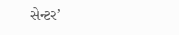સેન્ટર’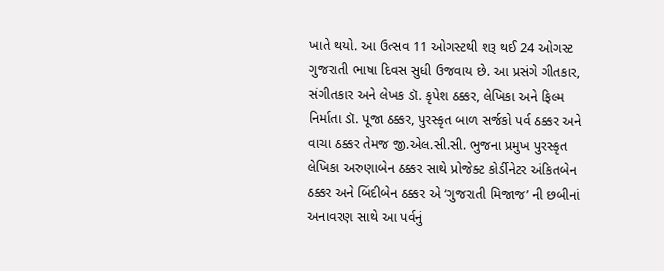ખાતે થયો. આ ઉત્સવ 11 ઓગસ્ટથી શરૂ થઈ 24 ઓગસ્ટ ગુજરાતી ભાષા દિવસ સુધી ઉજવાય છે. આ પ્રસંગે ગીતકાર, સંગીતકાર અને લેખક ડૉ. કૃપેશ ઠક્કર, લેખિકા અને ફિલ્મ નિર્માતા ડૉ. પૂજા ઠક્કર, પુરસ્કૃત બાળ સર્જકો પર્વ ઠક્કર અને વાચા ઠક્કર તેમજ જી.એલ.સી.સી. ભુજના પ્રમુખ પુરસ્કૃત લેખિકા અરુણાબેન ઠક્કર સાથે પ્રોજેક્ટ કોર્ડીનેટર અંકિતબેન ઠક્કર અને બિંદીબેન ઠક્કર એ ‘ગુજરાતી મિજાજ’ ની છબીનાં અનાવરણ સાથે આ પર્વનું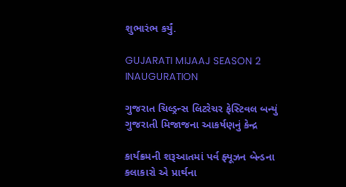શુભારંભ કર્યું.

GUJARATI MIJAAJ SEASON 2 INAUGURATION

ગુજરાત ચિલ્ડ્રન્સ લિટરેચર ફેસ્ટિવલ બન્યું ગુજરાતી મિજાજના આકર્ષણનું કેન્દ્ર

કાર્યક્રમની શરૂઆતમાં પર્વ ફ્યૂઝન બેન્ડના કલાકારો એ પ્રાર્થના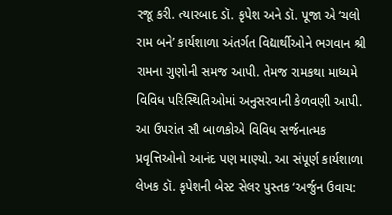રજૂ કરી. ત્યારબાદ ડૉ. કૃપેશ અને ડૉ. પૂજા એ ‘ચલો રામ બને’ કાર્યશાળા અંતર્ગત વિદ્યાર્થીઓને ભગવાન શ્રી રામના ગુણોની સમજ આપી. તેમજ રામકથા માધ્યમે વિવિધ પરિસ્થિતિઓમાં અનુસરવાની કેળવણી આપી. આ ઉપરાંત સૌ બાળકોએ વિવિધ સર્જનાત્મક પ્રવૃત્તિઓનો આનંદ પણ માણ્યો. આ સંપૂર્ણ કાર્યશાળા લેખક ડૉ. કૃપેશની બેસ્ટ સેલર પુસ્તક ‘અર્જુન ઉવાચ: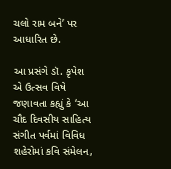ચલો રામ બને’ પર આધારિત છે.

આ પ્રસંગે ડૉ. કૃપેશ એ ઉત્સવ વિષે જણાવતા કહ્યું કે ‘આ ચૌદ દિવસીય સાહિત્ય સંગીત પર્વમાં વિવિધ શહેરોમાં કવિ સંમેલન,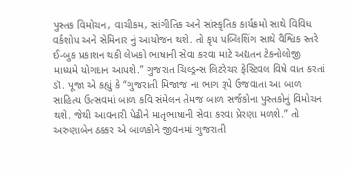પુસ્તક વિમોચન, વાચીકમ, સાંગીતિક અને સાંસ્કૃતિક કાર્યક્રમો સાથે વિવિધ વર્કશોપ અને સેમિનાર નું આયોજન થશે. તો કૃપ પબ્લિશિંગ સાથે વૈશ્વિક સ્તરે ઈ-બુક પ્રકાશન થકી લેખકો ભાષાની સેવા કરવા માટે અદ્યતન ટેકનોલોજી માધ્યમે યોગદાન આપશે.” ગુજરાત ચિલ્ડ્રન્સ લિટરેચર ફેસ્ટિવલ વિષે વાત કરતાં ડૉ. પૂજા એ કહ્યું કે “ગુજરાતી મિજાજ ના ભાગ રૂપે ઉજવાતા આ બાળ સાહિત્ય ઉત્સવમાં બાળ કવિ સંમેલન તેમજ બાળ સર્જકોના પુસ્તકોનું વિમોચન થશે. જેથી આવનારી પેઢીને માતૃભાષાની સેવા કરવા પ્રેરણા મળશે.” તો અરુણાબેન ઠક્કર એ બાળકોને જીવનમાં ગુજરાતી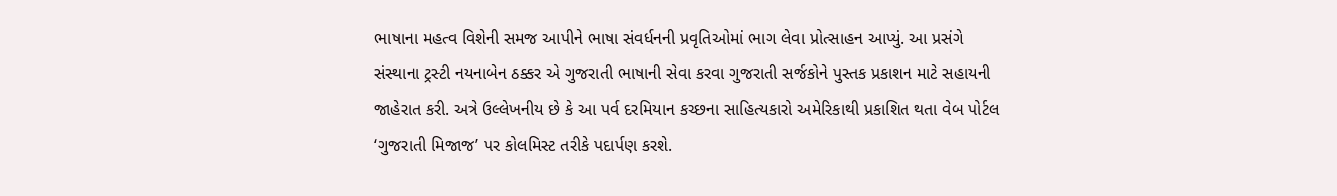ભાષાના મહત્વ વિશેની સમજ આપીને ભાષા સંવર્ધનની પ્રવૃતિઓમાં ભાગ લેવા પ્રોત્સાહન આપ્યું. આ પ્રસંગે સંસ્થાના ટ્રસ્ટી નયનાબેન ઠક્કર એ ગુજરાતી ભાષાની સેવા કરવા ગુજરાતી સર્જકોને પુસ્તક પ્રકાશન માટે સહાયની જાહેરાત કરી. અત્રે ઉલ્લેખનીય છે કે આ પર્વ દરમિયાન કચ્છના સાહિત્યકારો અમેરિકાથી પ્રકાશિત થતા વેબ પોર્ટલ ‘ગુજરાતી મિજાજ’ પર કોલમિસ્ટ તરીકે પદાર્પણ કરશે.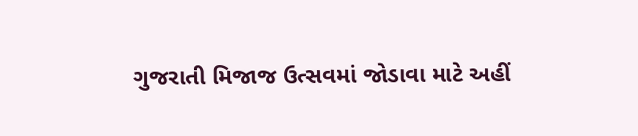ગુજરાતી મિજાજ ઉત્સવમાં જોડાવા માટે અહીં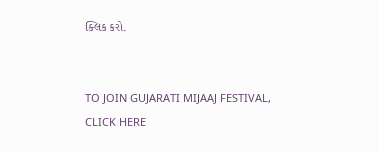ક્લિક કરો.


TO JOIN GUJARATI MIJAAJ FESTIVAL, CLICK HERE